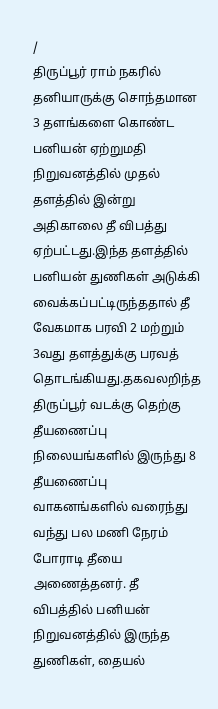/
திருப்பூர் ராம் நகரில் தனியாருக்கு சொந்தமான 3 தளங்களை கொண்ட பனியன் ஏற்றுமதி நிறுவனத்தில் முதல் தளத்தில் இன்று அதிகாலை தீ விபத்து ஏற்பட்டது.இந்த தளத்தில் பனியன் துணிகள் அடுக்கி வைக்கப்பட்டிருந்ததால் தீ வேகமாக பரவி 2 மற்றும் 3வது தளத்துக்கு பரவத் தொடங்கியது.தகவலறிந்த திருப்பூர் வடக்கு தெற்கு தீயணைப்பு நிலையங்களில் இருந்து 8 தீயணைப்பு வாகனங்களில் வரைந்து வந்து பல மணி நேரம் போராடி தீயை அணைத்தனர். தீ விபத்தில் பனியன் நிறுவனத்தில் இருந்த துணிகள், தையல்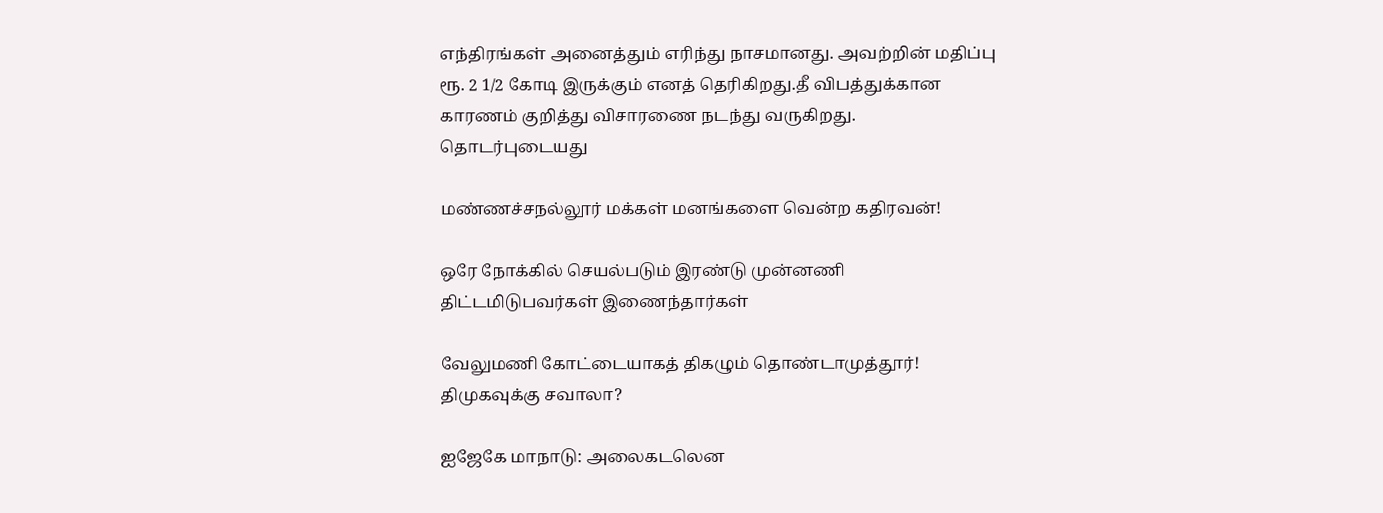எந்திரங்கள் அனைத்தும் எரிந்து நாசமானது. அவற்றின் மதிப்பு ரூ. 2 1/2 கோடி இருக்கும் எனத் தெரிகிறது.தீ விபத்துக்கான காரணம் குறித்து விசாரணை நடந்து வருகிறது.
தொடர்புடையது

மண்ணச்சநல்லூர் மக்கள் மனங்களை வென்ற கதிரவன்!

ஒரே நோக்கில் செயல்படும் இரண்டு முன்னணி திட்டமிடுபவர்கள் இணைந்தார்கள்

வேலுமணி கோட்டையாகத் திகழும் தொண்டாமுத்தூர்! திமுகவுக்கு சவாலா?

ஐஜேகே மாநாடு: அலைகடலென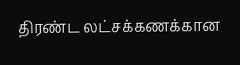திரண்ட லட்சக்கணக்கான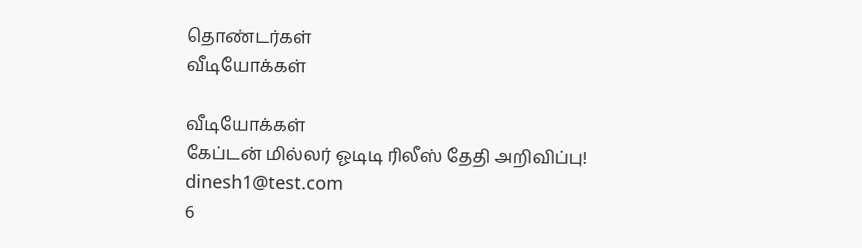தொண்டர்கள்
வீடியோக்கள்

வீடியோக்கள்
கேப்டன் மில்லர் ஓடிடி ரிலீஸ் தேதி அறிவிப்பு!
dinesh1@test.com
6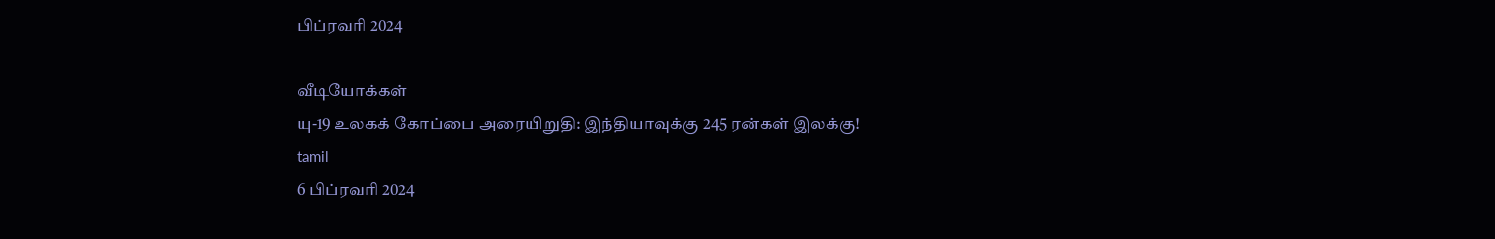பிப்ரவரி 2024

வீடியோக்கள்
யு-19 உலகக் கோப்பை அரையிறுதி: இந்தியாவுக்கு 245 ரன்கள் இலக்கு!
tamil
6 பிப்ரவரி 2024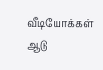வீடியோக்கள்
ஆடு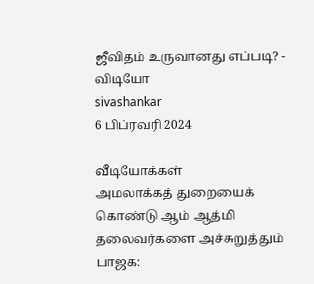ஜீவிதம் உருவானது எப்படி? - விடியோ
sivashankar
6 பிப்ரவரி 2024

வீடியோக்கள்
அமலாக்கத் துறையைக் கொண்டு ஆம் ஆத்மி தலைவர்களை அச்சுறுத்தும் பாஜக: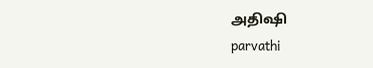அதிஷி
parvathi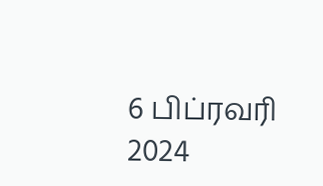6 பிப்ரவரி 2024